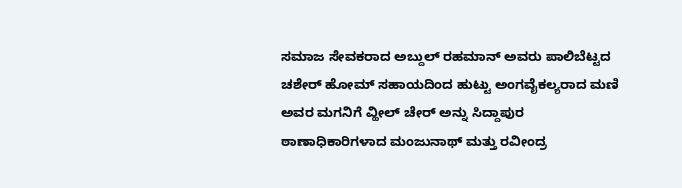ಸಮಾಜ ಸೇವಕರಾದ ಅಬ್ದುಲ್ ರಹಮಾನ್ ಅವರು ಪಾಲಿಬೆಟ್ಟದ ಚಶೇರ್ ಹೋಮ್ ಸಹಾಯದಿಂದ ಹುಟ್ಟು ಅಂಗವೈಕಲ್ಯರಾದ ಮಣಿ ಅವರ ಮಗನಿಗೆ ವ್ಹೀಲ್ ಚೇರ್ ಅನ್ನು ಸಿದ್ದಾಪುರ ಠಾಣಾಧಿಕಾರಿಗಳಾದ ಮಂಜುನಾಥ್ ಮತ್ತು ರವೀಂದ್ರ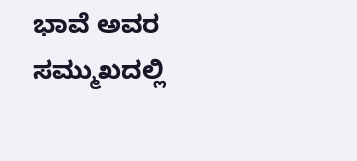ಭಾವೆ ಅವರ ಸಮ್ಮುಖದಲ್ಲಿ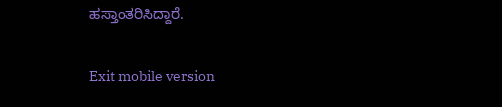ಹಸ್ತಾಂತರಿಸಿದ್ದಾರೆ.

Exit mobile version